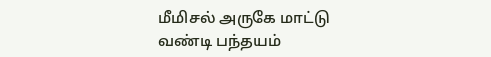மீமிசல் அருகே மாட்டு வண்டி பந்தயம்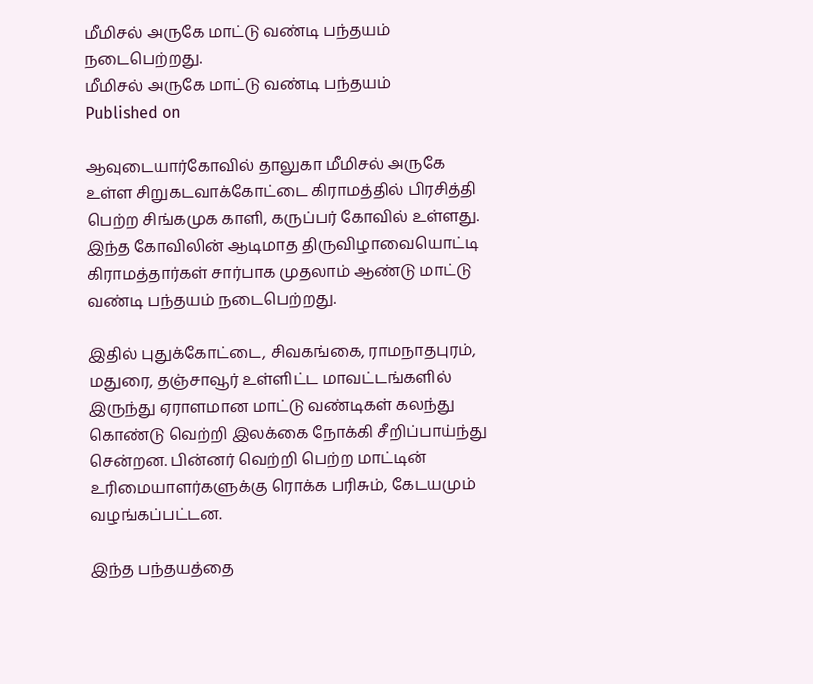மீமிசல் அருகே மாட்டு வண்டி பந்தயம் நடைபெற்றது.
மீமிசல் அருகே மாட்டு வண்டி பந்தயம்
Published on

ஆவுடையார்கோவில் தாலுகா மீமிசல் அருகே உள்ள சிறுகடவாக்கோட்டை கிராமத்தில் பிரசித்தி பெற்ற சிங்கமுக காளி, கருப்பர் கோவில் உள்ளது. இந்த கோவிலின் ஆடிமாத திருவிழாவையொட்டி கிராமத்தார்கள் சார்பாக முதலாம் ஆண்டு மாட்டு வண்டி பந்தயம் நடைபெற்றது.

இதில் புதுக்கோட்டை, சிவகங்கை, ராமநாதபுரம், மதுரை, தஞ்சாவூர் உள்ளிட்ட மாவட்டங்களில் இருந்து ஏராளமான மாட்டு வண்டிகள் கலந்து கொண்டு வெற்றி இலக்கை நோக்கி சீறிப்பாய்ந்து சென்றன. பின்னர் வெற்றி பெற்ற மாட்டின் உரிமையாளர்களுக்கு ரொக்க பரிசும், கேடயமும் வழங்கப்பட்டன.

இந்த பந்தயத்தை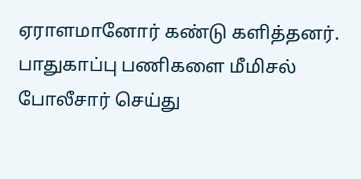ஏராளமானோர் கண்டு களித்தனர். பாதுகாப்பு பணிகளை மீமிசல் போலீசார் செய்து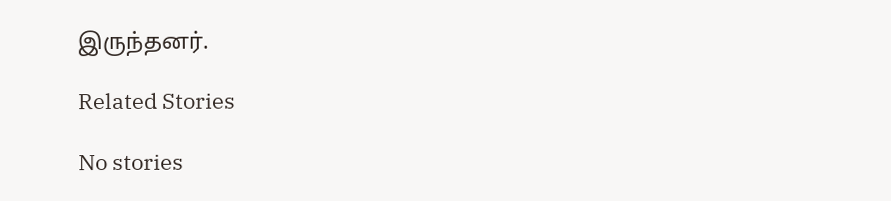இருந்தனர்.

Related Stories

No stories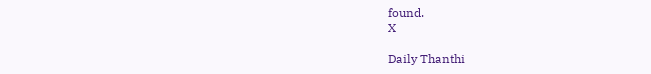found.
X

Daily Thanthi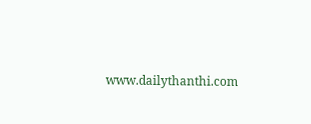www.dailythanthi.com